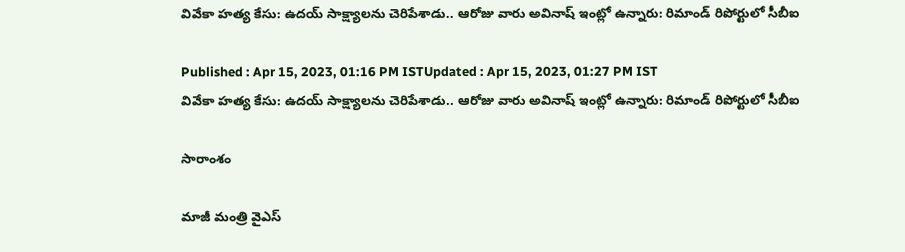వివేకా హత్య కేసు: ఉదయ్‌ సాక్ష్యాలను చెరిపేశాడు.. ఆరోజు వారు అవినాష్ ఇంట్లో ఉన్నారు: రిమాండ్ రిపోర్టులో సీబీఐ

Published : Apr 15, 2023, 01:16 PM ISTUpdated : Apr 15, 2023, 01:27 PM IST
వివేకా హత్య కేసు: ఉదయ్‌ సాక్ష్యాలను చెరిపేశాడు.. ఆరోజు వారు అవినాష్ ఇంట్లో ఉన్నారు: రిమాండ్ రిపోర్టులో సీబీఐ

సారాంశం

మాజీ మంత్రి వైఎస్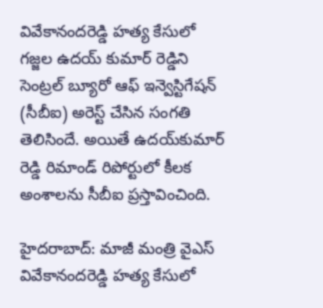వివేకానందరెడ్డి హత్య కేసులో గజ్జల ఉదయ్ కుమార్ రెడ్డిని సెంట్రల్ బ్యూరో ఆఫ్ ఇన్వెస్టిగేషన్ (సీబీఐ) అరెస్ట్ చేసిన సంగతి తెలిసిందే. అయితే ఉదయ్‌కుమార్ రెడ్డి రిమాండ్ రిపోర్టులో కీలక అంశాలను సీబీఐ ప్రస్తావించింది.

హైదరాబాద్‌: మాజీ మంత్రి వైఎస్ వివేకానందరెడ్డి హత్య కేసులో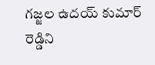గజ్జల ఉదయ్ కుమార్ రెడ్డిని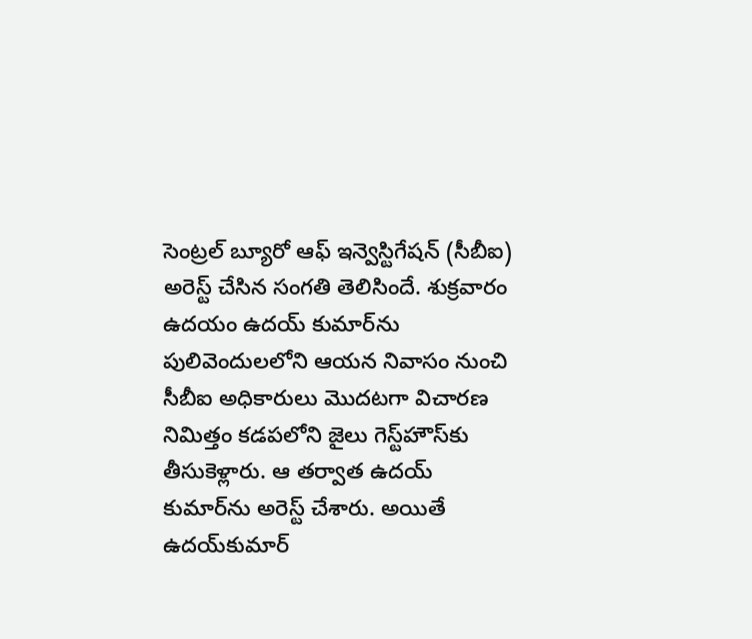సెంట్రల్ బ్యూరో ఆఫ్ ఇన్వెస్టిగేషన్ (సీబీఐ) అరెస్ట్ చేసిన సంగతి తెలిసిందే. శుక్రవారం ఉదయం ఉదయ్‌ కుమార్‌ను పులివెందులలోని ఆయన నివాసం నుంచి సీబీఐ అధికారులు మొదటగా విచారణ నిమిత్తం కడపలోని జైలు గెస్ట్‌హౌస్‌కు తీసుకెళ్లారు. ఆ తర్వాత ఉదయ్‌ కుమార్‌ను అరెస్ట్ చేశారు. అయితే ఉదయ్‌కుమార్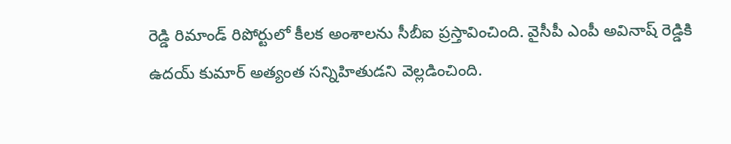రెడ్డి రిమాండ్ రిపోర్టులో కీలక అంశాలను సీబీఐ ప్రస్తావించింది. వైసీపీ ఎంపీ అవినాష్ రెడ్డికి ఉదయ్‌ కుమార్ అత్యంత సన్నిహితుడని వెల్లడించింది.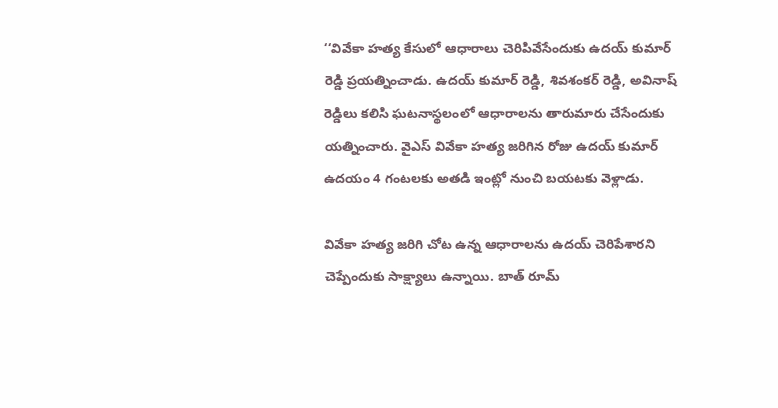‘‘వివేకా హత్య కేసులో ఆధారాలు చెరిపివేసేందుకు ఉదయ్ కుమార్ రెడ్డి ప్రయత్నించాడు. ఉదయ్ కుమార్ రెడ్డి, శివశంకర్ రెడ్డి, అవినాష్ రెడ్డిలు కలిసి ఘటనాస్థలంలో ఆధారాలను తారుమారు చేసేందుకు యత్నించారు. వైఎస్ వివేకా హత్య జరిగిన రోజు ఉదయ్ కుమార్ ఉదయం 4 గంటలకు అతడి ఇంట్లో నుంచి బయటకు వెళ్లాడు.

వివేకా హత్య జరిగి చోట ఉన్న ఆధారాలను ఉదయ్‌ చెరిపేశారని చెప్పేందుకు సాక్ష్యాలు ఉన్నాయి. బాత్‌ రూమ్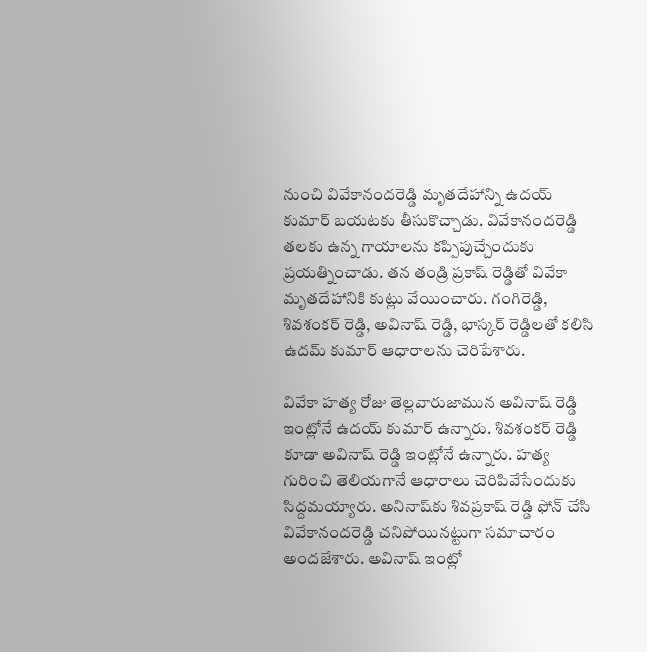నుంచి వివేకానందరెడ్డి మృతదేహాన్ని ఉదయ్ కుమార్ బయటకు తీసుకొచ్చాడు. వివేకానందరెడ్డి తలకు ఉన్న గాయాలను కప్పిపుచ్చేందుకు ప్రయత్నించాడు. తన తండ్రి ప్రకాష్ రెడ్డితో వివేకా మృతదేహానికి కుట్లు వేయించారు. గంగిరెడ్డి,  శివశంకర్ రెడ్డి, అవినాష్ రెడ్డి, భాస్కర్ రెడ్డిలతో కలిసి ఉదమ్ కుమార్ ఆధారాలను చెరిపేశారు.

వివేకా హత్య రోజు తెల్లవారుజామున అవినాష్ రెడ్డి ఇంట్లోనే ఉదయ్ కుమార్ ఉన్నారు. శివశంకర్ రెడ్డి కూడా అవినాష్ రెడ్డి ఇంట్లోనే ఉన్నారు. హత్య గురించి తెలియగానే ఆధారాలు చెరిపివేసేందుకు సిద్దమయ్యారు. అనినాష్‌కు శివప్రకాష్ రెడ్డి ఫోన్ చేసి వివేకానందరెడ్డి చనిపోయినట్టుగా సమాచారం అందజేశారు. అవినాష్ ఇంట్లో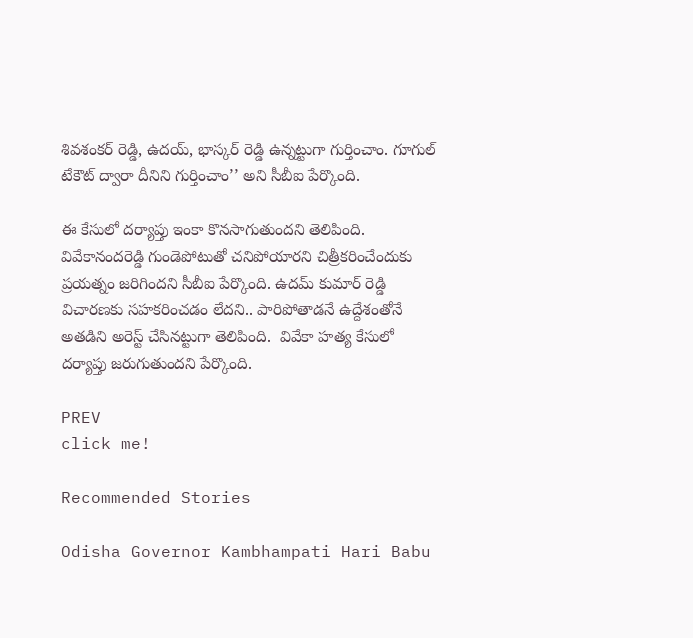శివశంకర్ రెడ్డి, ఉదయ్, భాస్కర్ రెడ్డి ఉన్నట్టుగా గుర్తించాం. గూగుల్ టేకౌట్ ద్వారా దీనిని గుర్తించాం’’ అని సీబీఐ పేర్కొంది.

ఈ కేసులో దర్యాప్తు ఇంకా కొనసాగుతుందని తెలిపింది. వివేకానందరెడ్డి గుండెపోటుతో చనిపోయారని చిత్రీకరించేందుకు ప్రయత్నం జరిగిందని సీబీఐ పేర్కొంది. ఉదమ్ కుమార్ రెడ్డి విచారణకు సహకరించడం లేదని.. పారిపోతాడనే ఉద్దేశంతోనే అతడిని అరెస్ట్ చేసినట్టుగా తెలిపింది.  వివేకా హత్య కేసులో దర్యాప్తు జరుగుతుందని పేర్కొంది.

PREV
click me!

Recommended Stories

Odisha Governor Kambhampati Hari Babu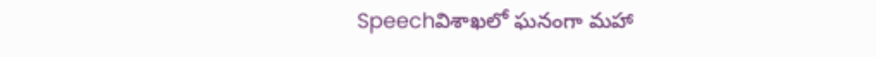Speechవిశాఖలో ఘనంగా మహా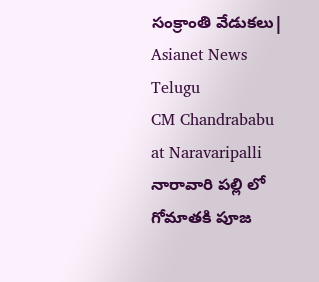సంక్రాంతి వేడుకలు| Asianet News Telugu
CM Chandrababu at Naravaripalli నారావారి పల్లి లో గోమాతకి పూజ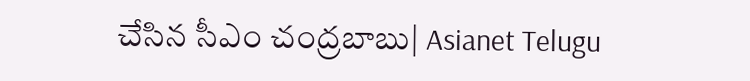చేసిన సీఎం చంద్రబాబు| Asianet Telugu